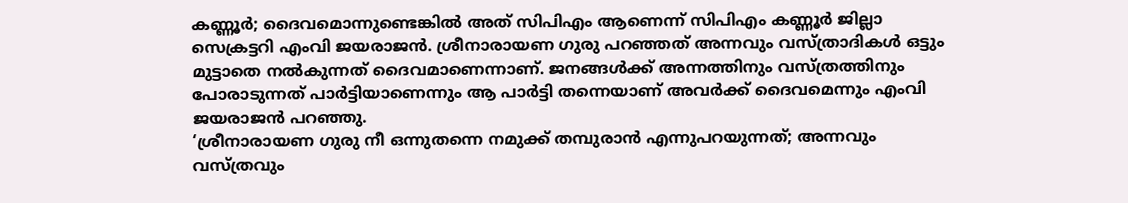കണ്ണൂർ; ദൈവമൊന്നുണ്ടെങ്കിൽ അത് സിപിഎം ആണെന്ന് സിപിഎം കണ്ണൂർ ജില്ലാ സെക്രട്ടറി എംവി ജയരാജൻ. ശ്രീനാരായണ ഗുരു പറഞ്ഞത് അന്നവും വസ്ത്രാദികൾ ഒട്ടും മുട്ടാതെ നൽകുന്നത് ദൈവമാണെന്നാണ്. ജനങ്ങൾക്ക് അന്നത്തിനും വസ്ത്രത്തിനും പോരാടുന്നത് പാർട്ടിയാണെന്നും ആ പാർട്ടി തന്നെയാണ് അവർക്ക് ദൈവമെന്നും എംവി ജയരാജൻ പറഞ്ഞു.
‘ശ്രീനാരായണ ഗുരു നീ ഒന്നുതന്നെ നമുക്ക് തമ്പുരാൻ എന്നുപറയുന്നത്; അന്നവും വസ്ത്രവും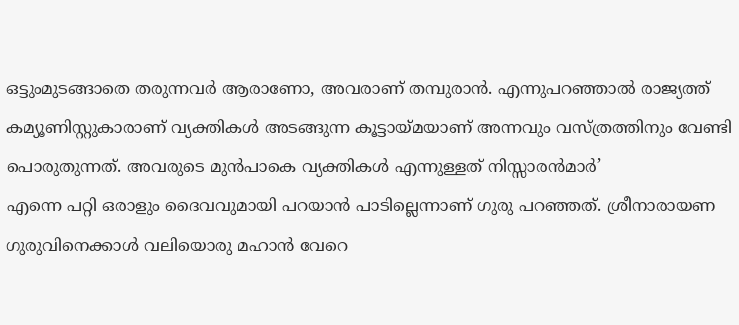ഒട്ടുംമുടങ്ങാതെ തരുന്നവർ ആരാണോ, അവരാണ് തമ്പുരാൻ. എന്നുപറഞ്ഞാൽ രാജ്യത്ത് കമ്യൂണിസ്റ്റുകാരാണ് വ്യക്തികൾ അടങ്ങുന്ന കൂട്ടായ്മയാണ് അന്നവും വസ്ത്രത്തിനും വേണ്ടി പൊരുതുന്നത്. അവരുടെ മുൻപാകെ വ്യക്തികൾ എന്നുള്ളത് നിസ്സാരൻമാർ’
എന്നെ പറ്റി ഒരാളും ദൈവവുമായി പറയാൻ പാടില്ലെന്നാണ് ഗുരു പറഞ്ഞത്. ശ്രീനാരായണ ഗുരുവിനെക്കാൾ വലിയൊരു മഹാൻ വേറെ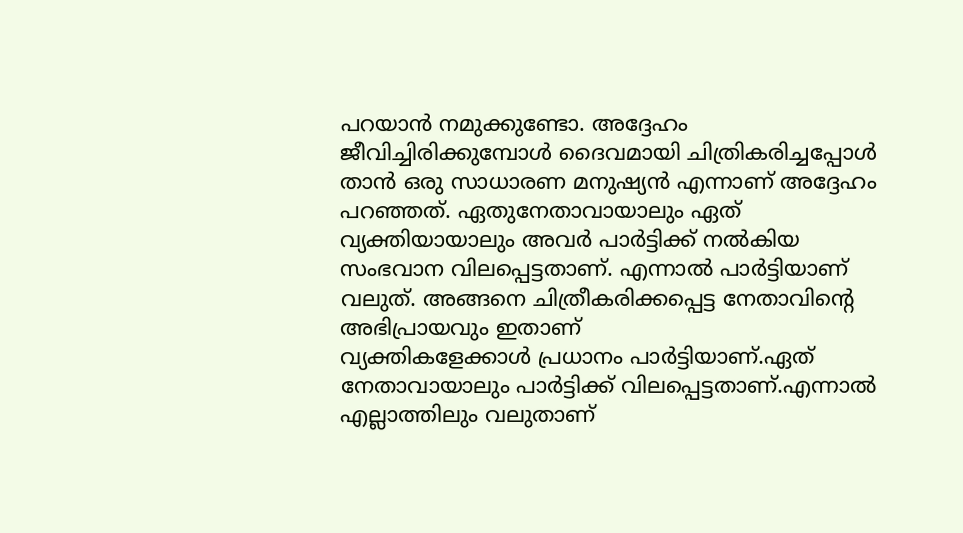പറയാൻ നമുക്കുണ്ടോ. അദ്ദേഹം ജീവിച്ചിരിക്കുമ്പോൾ ദൈവമായി ചിത്രികരിച്ചപ്പോൾ താൻ ഒരു സാധാരണ മനുഷ്യൻ എന്നാണ് അദ്ദേഹം പറഞ്ഞത്. ഏതുനേതാവായാലും ഏത് വ്യക്തിയായാലും അവർ പാർട്ടിക്ക് നൽകിയ സംഭവാന വിലപ്പെട്ടതാണ്. എന്നാൽ പാർട്ടിയാണ് വലുത്. അങ്ങനെ ചിത്രീകരിക്കപ്പെട്ട നേതാവിന്റെ അഭിപ്രായവും ഇതാണ്
വ്യക്തികളേക്കാൾ പ്രധാനം പാർട്ടിയാണ്.ഏത് നേതാവായാലും പാർട്ടിക്ക് വിലപ്പെട്ടതാണ്.എന്നാൽ എല്ലാത്തിലും വലുതാണ്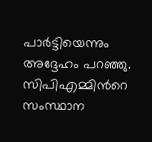പാർട്ടിയെന്നും അദ്ദേഹം പറഞ്ഞു. സിപിഎമ്മിൻറെ സംസ്ഥാന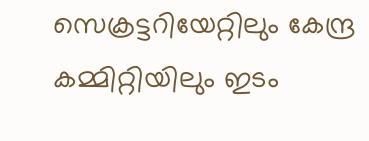സെക്രട്ടറിയേറ്റിലും കേന്ദ്ര കമ്മിറ്റിയിലും ഇടം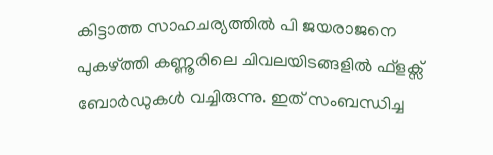കിട്ടാത്ത സാഹചര്യത്തിൽ പി ജയരാജനെ പുകഴ്ത്തി കണ്ണൂരിലെ ചിവലയിടങ്ങളിൽ ഫ്ളക്സ് ബോർഡുകൾ വച്ചിരുന്നു. ഇത് സംബന്ധിച്ച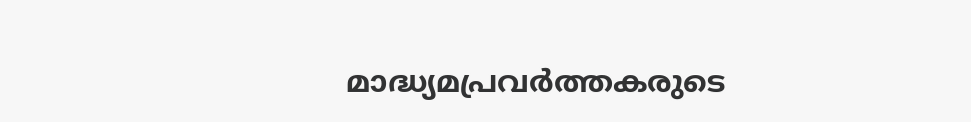മാദ്ധ്യമപ്രവർത്തകരുടെ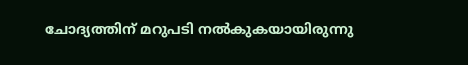ചോദ്യത്തിന് മറുപടി നൽകുകയായിരുന്നു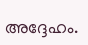അദ്ദേഹം.